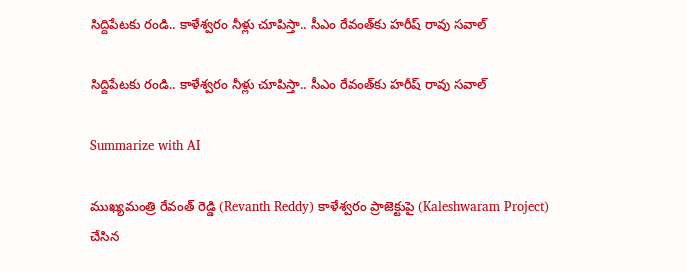సిద్దిపేటకు రండి.. కాళేశ్వరం నీళ్లు చూపిస్తా.. సీఎం రేవంత్‌కు హరీష్ రావు సవాల్

సిద్దిపేటకు రండి.. కాళేశ్వరం నీళ్లు చూపిస్తా.. సీఎం రేవంత్‌కు హరీష్ రావు సవాల్

Summarize with AI

ముఖ్యమంత్రి రేవంత్ రెడ్డి (Revanth Reddy) కాళేశ్వరం ప్రాజెక్టుపై (Kaleshwaram Project) చేసిన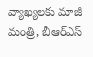వ్యాఖ్యలకు మాజీ మంత్రి, బీఆర్ఎస్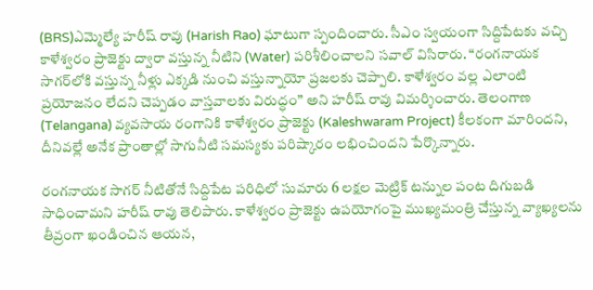(BRS)ఎమ్మెల్యే హరీష్ రావు (Harish Rao) ఘాటుగా స్పందించారు. సీఎం స్వయంగా సిద్దిపేటకు వచ్చి కాళేశ్వరం ప్రాజెక్టు ద్వారా వస్తున్న నీటిని (Water) పరిశీలించాలని సవాల్ విసిరారు. “రంగనాయక సాగర్‌లోకి వస్తున్న నీళ్లు ఎక్కడి నుంచి వస్తున్నాయో ప్రజలకు చెప్పాలి. కాళేశ్వరం వల్ల ఎలాంటి ప్రయోజనం లేదని చెప్పడం వాస్తవాలకు విరుద్ధం” అని హరీష్ రావు విమర్శించారు. తెలంగాణ (Telangana) వ్యవసాయ రంగానికి కాళేశ్వరం ప్రాజెక్టు (Kaleshwaram Project) కీలకంగా మారిందని, దీనివల్లే అనేక ప్రాంతాల్లో సాగునీటి సమస్యకు పరిష్కారం లభించిందని పేర్కొన్నారు.

రంగనాయక సాగర్ నీటితోనే సిద్దిపేట పరిధిలో సుమారు 6 లక్షల మెట్రిక్ టన్నుల పంట దిగుబడి సాధించామని హరీష్ రావు తెలిపారు. కాళేశ్వరం ప్రాజెక్టు ఉపయోగంపై ముఖ్యమంత్రి చేస్తున్న వ్యాఖ్యలను తీవ్రంగా ఖండించిన ఆయన,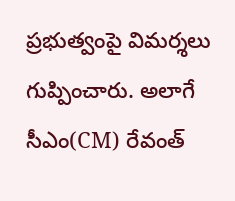ప్రభుత్వంపై విమర్శలు గుప్పించారు. అలాగే సీఎం(CM) రేవంత్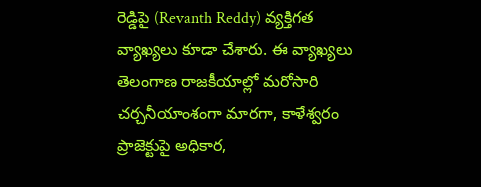రెడ్డిపై (Revanth Reddy) వ్యక్తిగత వ్యాఖ్యలు కూడా చేశారు. ఈ వ్యాఖ్యలు తెలంగాణ రాజకీయాల్లో మరోసారి చర్చనీయాంశంగా మారగా, కాళేశ్వరం ప్రాజెక్టుపై అధికార,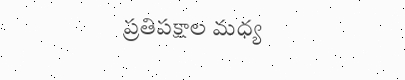ప్రతిపక్షాల మధ్య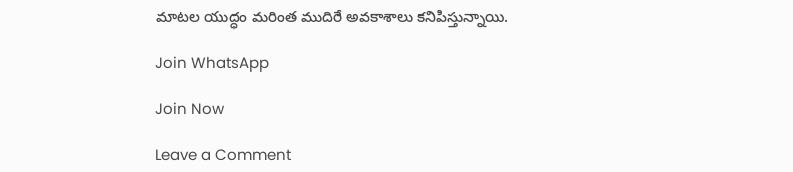మాటల యుద్ధం మరింత ముదిరే అవకాశాలు కనిపిస్తున్నాయి.

Join WhatsApp

Join Now

Leave a Comment